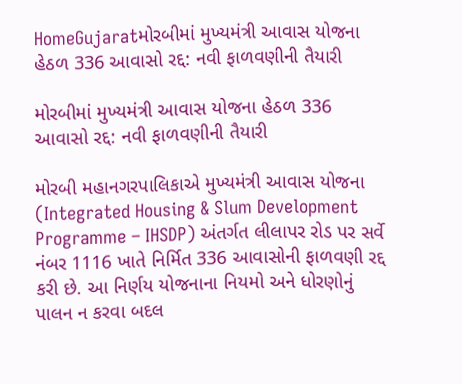HomeGujaratમોરબીમાં મુખ્યમંત્રી આવાસ યોજના હેઠળ 336 આવાસો રદ્દ: નવી ફાળવણીની તૈયારી

મોરબીમાં મુખ્યમંત્રી આવાસ યોજના હેઠળ 336 આવાસો રદ્દ: નવી ફાળવણીની તૈયારી

મોરબી મહાનગરપાલિકાએ મુખ્યમંત્રી આવાસ યોજના (Integrated Housing & Slum Development Programme – IHSDP) અંતર્ગત લીલાપર રોડ પર સર્વે નંબર 1116 ખાતે નિર્મિત 336 આવાસોની ફાળવણી રદ્દ કરી છે. આ નિર્ણય યોજનાના નિયમો અને ધોરણોનું પાલન ન કરવા બદલ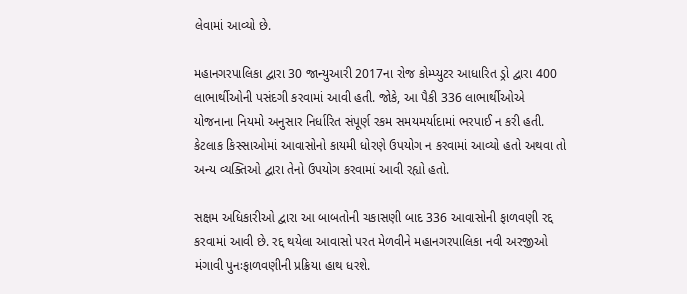લેવામાં આવ્યો છે.

મહાનગરપાલિકા દ્વારા 30 જાન્યુઆરી 2017ના રોજ કોમ્પ્યુટર આધારિત ડ્રો દ્વારા 400 લાભાર્થીઓની પસંદગી કરવામાં આવી હતી. જોકે, આ પૈકી 336 લાભાર્થીઓએ યોજનાના નિયમો અનુસાર નિર્ધારિત સંપૂર્ણ રકમ સમયમર્યાદામાં ભરપાઈ ન કરી હતી. કેટલાક કિસ્સાઓમાં આવાસોનો કાયમી ધોરણે ઉપયોગ ન કરવામાં આવ્યો હતો અથવા તો અન્ય વ્યક્તિઓ દ્વારા તેનો ઉપયોગ કરવામાં આવી રહ્યો હતો.

સક્ષમ અધિકારીઓ દ્વારા આ બાબતોની ચકાસણી બાદ 336 આવાસોની ફાળવણી રદ્દ કરવામાં આવી છે. રદ્દ થયેલા આવાસો પરત મેળવીને મહાનગરપાલિકા નવી અરજીઓ મંગાવી પુનઃફાળવણીની પ્રક્રિયા હાથ ધરશે.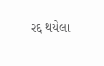રદ્દ થયેલા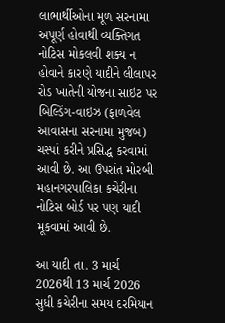લાભાર્થીઓના મૂળ સરનામા અપૂર્ણ હોવાથી વ્યક્તિગત નોટિસ મોકલવી શક્ય ન હોવાને કારણે યાદીને લીલાપર રોડ ખાતેની યોજના સાઇટ પર બિલ્ડિંગ-વાઇઝ (ફાળવેલ આવાસના સરનામા મુજબ) ચસ્પાં કરીને પ્રસિદ્ધ કરવામાં આવી છે. આ ઉપરાંત મોરબી મહાનગરપાલિકા કચેરીના નોટિસ બોર્ડ પર પણ યાદી મૂકવામાં આવી છે.

આ યાદી તા. 3 માર્ચ 2026થી 13 માર્ચ 2026 સુધી કચેરીના સમય દરમિયાન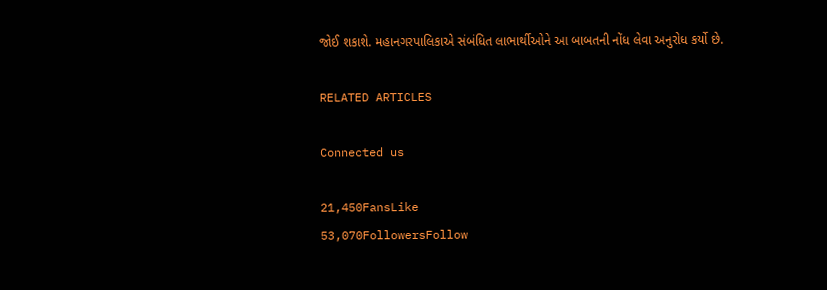જોઈ શકાશે. મહાનગરપાલિકાએ સંબંધિત લાભાર્થીઓને આ બાબતની નોંધ લેવા અનુરોધ કર્યો છે.

RELATED ARTICLES

Connected us

21,450FansLike
53,070FollowersFollow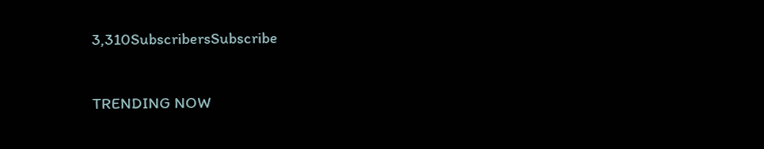3,310SubscribersSubscribe

TRENDING NOW